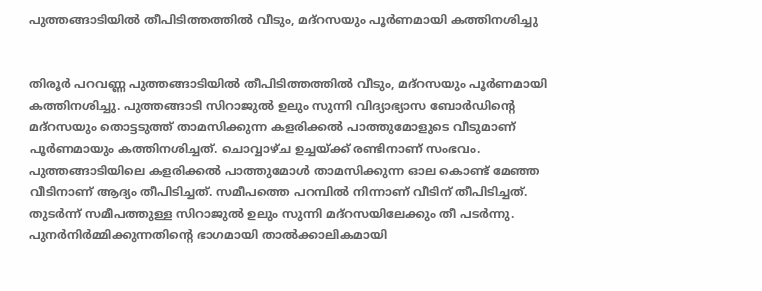പുത്തങ്ങാടിയില്‍ തീപിടിത്തത്തില്‍ വീടും, മദ്‌റസയും പൂര്‍ണമായി കത്തിനശിച്ചു


തിരൂര്‍ പറവണ്ണ പുത്തങ്ങാടിയില്‍ തീപിടിത്തത്തില്‍ വീടും, മദ്‌റസയും പൂര്‍ണമായി കത്തിനശിച്ചു. പുത്തങ്ങാടി സിറാജുല്‍ ഉലും സുന്നി വിദ്യാഭ്യാസ ബോര്‍ഡിന്‍റെ മദ്‌റസയും തൊട്ടടുത്ത് താമസിക്കുന്ന കളരിക്കല്‍ പാത്തുമോളുടെ വീടുമാണ് പൂര്‍ണമായും കത്തിനശിച്ചത്. ചൊവ്വാഴ്ച ഉച്ചയ്ക്ക് രണ്ടിനാണ് സംഭവം. പുത്തങ്ങാടിയിലെ കളരിക്കല്‍ പാത്തുമോള്‍ താമസിക്കുന്ന ഓല കൊണ്ട് മേഞ്ഞ വീടിനാണ് ആദ്യം തീപിടിച്ചത്. സമീപത്തെ പറമ്പില്‍ നിന്നാണ് വീടിന് തീപിടിച്ചത്. തുടര്‍ന്ന് സമീപത്തുള്ള സിറാജുല്‍ ഉലും സുന്നി മദ്‌റസയിലേക്കും തീ പടര്‍ന്നു. പുനര്‍നിര്‍മ്മിക്കുന്നതിന്‍റെ ഭാഗമായി താല്‍ക്കാലികമായി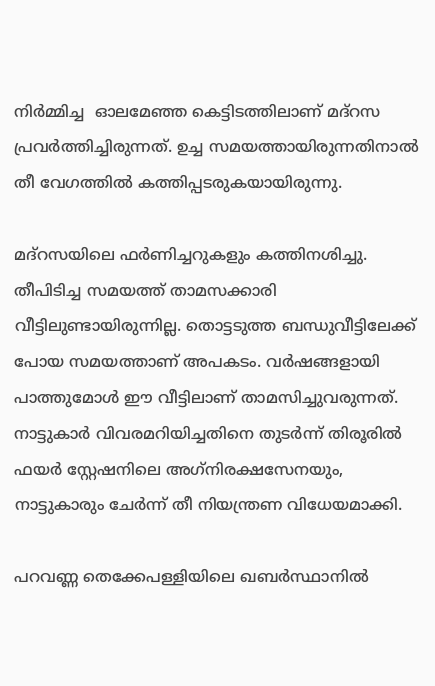നിര്‍മ്മിച്ച  ഓലമേഞ്ഞ കെട്ടിടത്തിലാണ് മദ്‌റസ പ്രവര്‍ത്തിച്ചിരുന്നത്. ഉച്ച സമയത്തായിരുന്നതിനാല്‍ തീ വേഗത്തില്‍ കത്തിപ്പടരുകയായിരുന്നു.

മദ്‌റസയിലെ ഫര്‍ണിച്ചറുകളും കത്തിനശിച്ചു. തീപിടിച്ച സമയത്ത് താമസക്കാരി വീട്ടിലുണ്ടായിരുന്നില്ല. തൊട്ടടുത്ത ബന്ധുവീട്ടിലേക്ക് പോയ സമയത്താണ് അപകടം. വര്‍ഷങ്ങളായി പാത്തുമോള്‍ ഈ വീട്ടിലാണ് താമസിച്ചുവരുന്നത്. നാട്ടുകാര്‍ വിവരമറിയിച്ചതിനെ തുടര്‍ന്ന് തിരൂരില്‍ ഫയര്‍ സ്റ്റേഷനിലെ അഗ്‌നിരക്ഷസേനയും, നാട്ടുകാരും ചേര്‍ന്ന് തീ നിയന്ത്രണ വിധേയമാക്കി.

പറവണ്ണ തെക്കേപള്ളിയിലെ ഖബര്‍സ്ഥാനില്‍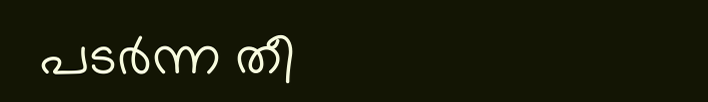പടര്‍ന്ന തീ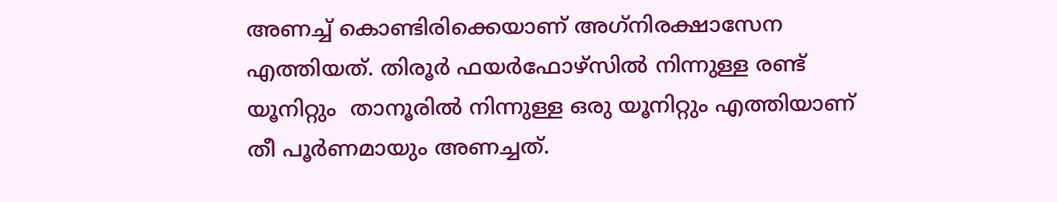അണച്ച് കൊണ്ടിരിക്കെയാണ് അഗ്‌നിരക്ഷാസേന എത്തിയത്. തിരൂര്‍ ഫയര്‍ഫോഴ്സില്‍ നിന്നുള്ള രണ്ട് യൂനിറ്റും  താനൂരില്‍ നിന്നുള്ള ഒരു യൂനിറ്റും എത്തിയാണ് തീ പൂര്‍ണമായും അണച്ചത്.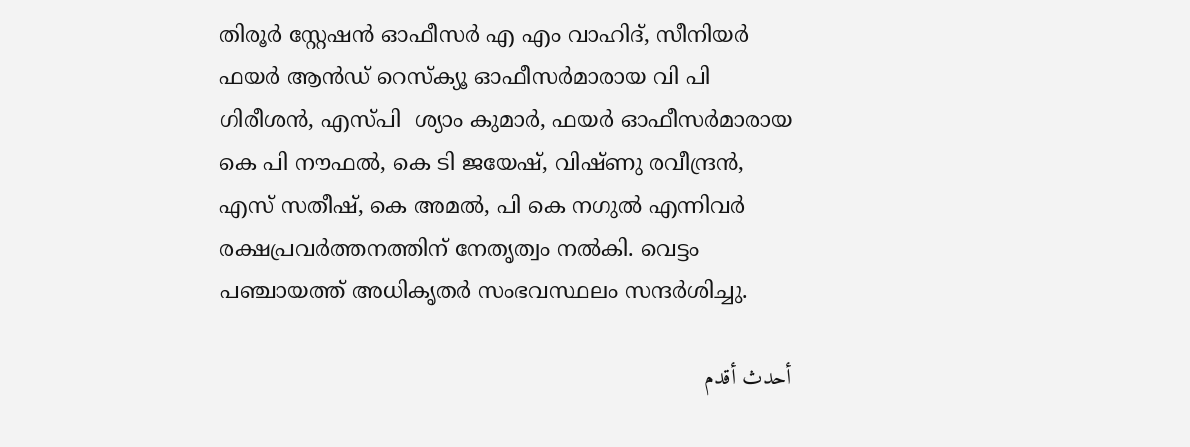തിരൂര്‍ സ്റ്റേഷന്‍ ഓഫീസര്‍ എ എം വാഹിദ്, സീനിയര്‍ ഫയര്‍ ആന്‍ഡ് റെസ്‌ക്യൂ ഓഫീസര്‍മാരായ വി പി ഗിരീശന്‍, എസ്പി  ശ്യാം കുമാര്‍, ഫയര്‍ ഓഫീസര്‍മാരായ കെ പി നൗഫല്‍, കെ ടി ജയേഷ്, വിഷ്ണു രവീന്ദ്രന്‍, എസ് സതീഷ്, കെ അമല്‍, പി കെ നഗുല്‍ എന്നിവര്‍ രക്ഷപ്രവര്‍ത്തനത്തിന് നേതൃത്വം നല്‍കി. വെട്ടം പഞ്ചായത്ത് അധികൃതര്‍ സംഭവസ്ഥലം സന്ദര്‍ശിച്ചു.

أحدث أقدم